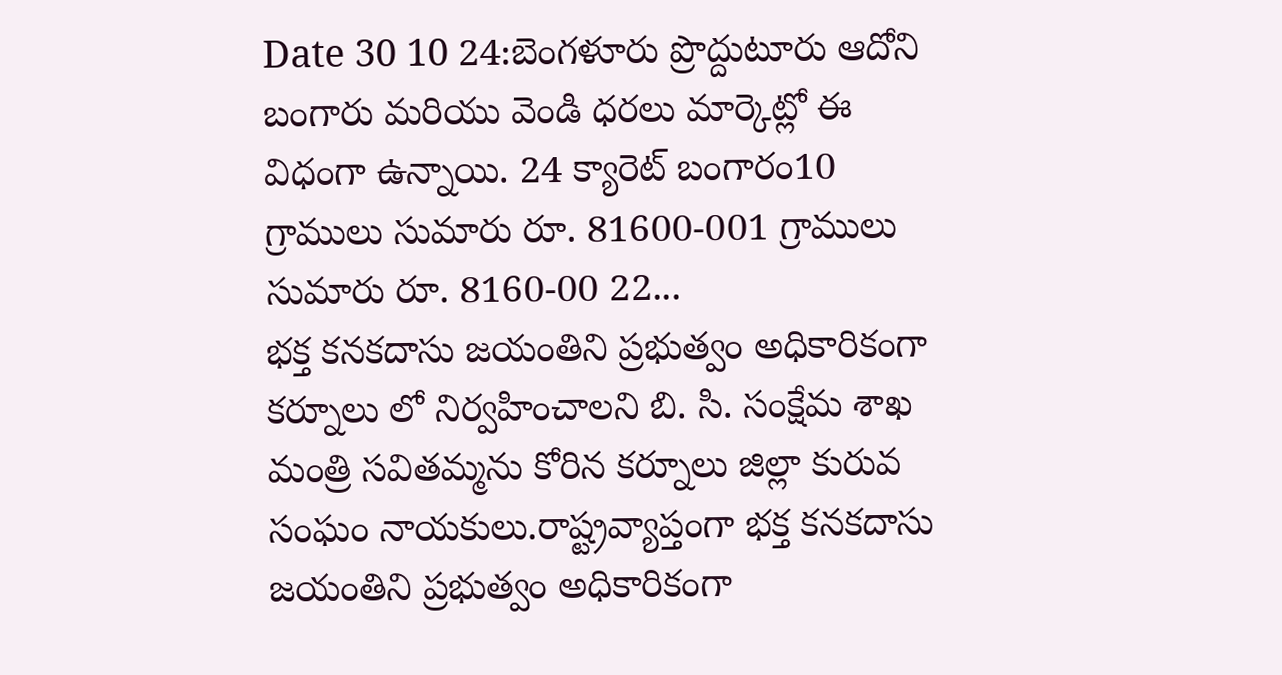Date 30 10 24:బెంగళూరు ప్రొద్దుటూరు ఆదోని బంగారు మరియు వెండి ధరలు మార్కెట్లో ఈ విధంగా ఉన్నాయి. 24 క్యారెట్ బంగారం10 గ్రాములు సుమారు రూ. 81600-001 గ్రాములు సుమారు రూ. 8160-00 22...
భక్త కనకదాసు జయంతిని ప్రభుత్వం అధికారికంగా కర్నూలు లో నిర్వహించాలని బి. సి. సంక్షేమ శాఖ మంత్రి సవితమ్మను కోరిన కర్నూలు జిల్లా కురువ సంఘం నాయకులు.రాష్ట్రవ్యాప్తంగా భక్త కనకదాసు జయంతిని ప్రభుత్వం అధికారికంగా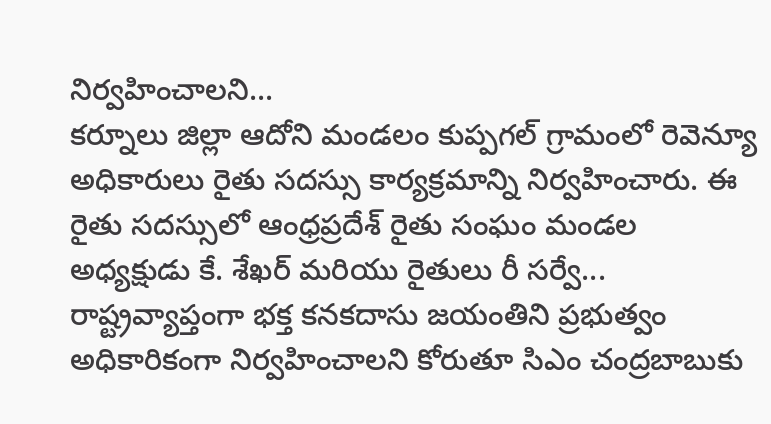నిర్వహించాలని...
కర్నూలు జిల్లా ఆదోని మండలం కుప్పగల్ గ్రామంలో రెవెన్యూ అధికారులు రైతు సదస్సు కార్యక్రమాన్ని నిర్వహించారు. ఈ రైతు సదస్సులో ఆంధ్రప్రదేశ్ రైతు సంఘం మండల అధ్యక్షుడు కే. శేఖర్ మరియు రైతులు రీ సర్వే...
రాష్ట్రవ్యాప్తంగా భక్త కనకదాసు జయంతిని ప్రభుత్వం అధికారికంగా నిర్వహించాలని కోరుతూ సిఎం చంద్రబాబుకు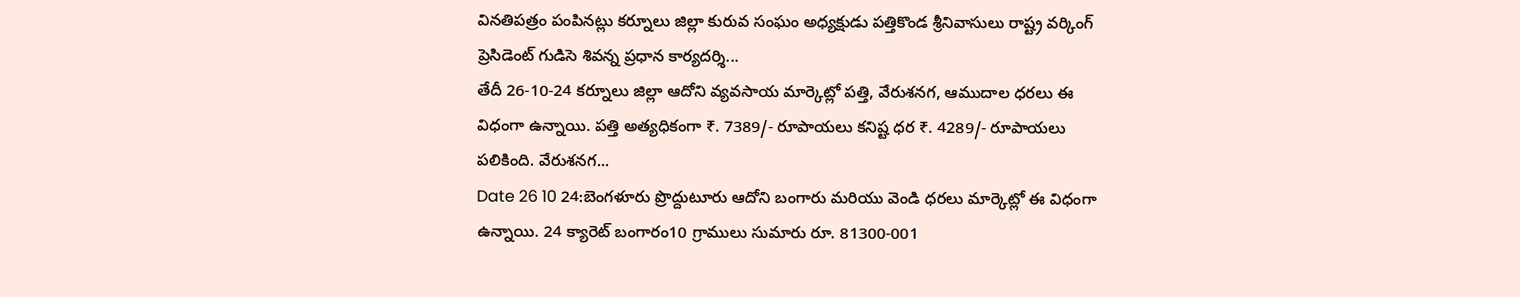వినతిపత్రం పంపినట్లు కర్నూలు జిల్లా కురువ సంఘం అధ్యక్షుడు పత్తికొండ శ్రీనివాసులు రాష్ట్ర వర్కింగ్ ప్రెసిడెంట్ గుడిసె శివన్న ప్రధాన కార్యదర్శి...
తేదీ 26-10-24 కర్నూలు జిల్లా ఆదోని వ్యవసాయ మార్కెట్లో పత్తి, వేరుశనగ, ఆముదాల ధరలు ఈ విధంగా ఉన్నాయి. పత్తి అత్యధికంగా ₹. 7389/- రూపాయలు కనిష్ట ధర ₹. 4289/- రూపాయలు పలికింది. వేరుశనగ...
Date 26 10 24:బెంగళూరు ప్రొద్దుటూరు ఆదోని బంగారు మరియు వెండి ధరలు మార్కెట్లో ఈ విధంగా ఉన్నాయి. 24 క్యారెట్ బంగారం10 గ్రాములు సుమారు రూ. 81300-001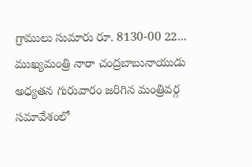గ్రాములు సుమారు రూ. 8130-00 22...
ముఖ్యమంత్రి నారా చంద్రబాబునాయుడు అధ్యతన గురువారం జరిగిన మంత్రివర్గ సమావేశంలో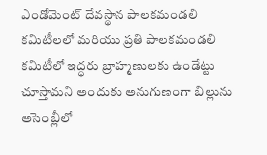ఎండోమెంట్ దేవస్థాన పాలకమండలి కమిటీలలో మరియు ప్రతి పాలకమండలి కమిటీలో ఇద్ధరు బ్రాహ్మణులకు ఉండేట్టు చూస్తామని అందుకు అనుగుణంగా బిల్లును అసెంబ్లీలో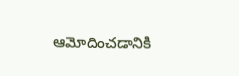ఆమోదించడానికి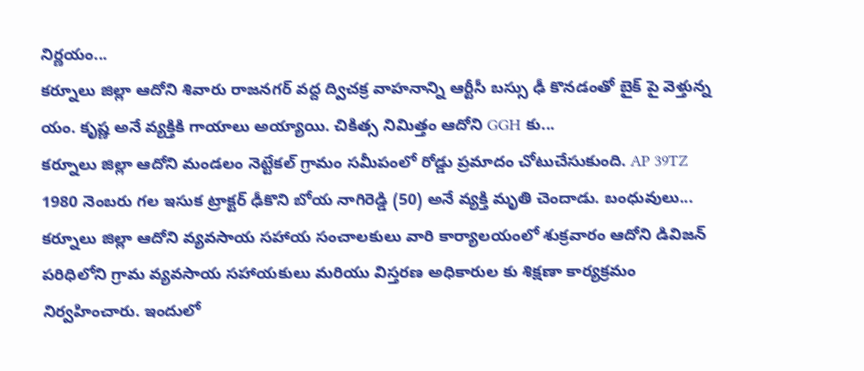నిర్ణయం...
కర్నూలు జిల్లా ఆదోని శివారు రాజనగర్ వద్ద ద్విచక్ర వాహనాన్ని ఆర్టీసీ బస్సు ఢీ కొనడంతో బైక్ పై వెళ్తున్న యం. కృష్ణ అనే వ్యక్తికి గాయాలు అయ్యాయి. చికిత్స నిమిత్తం ఆదోని GGH కు...
కర్నూలు జిల్లా ఆదోని మండలం నెట్టేకల్ గ్రామం సమీపంలో రోడ్డు ప్రమాదం చోటుచేసుకుంది. AP 39TZ 1980 నెంబరు గల ఇసుక ట్రాక్టర్ ఢీకొని బోయ నాగిరెడ్డి (50) అనే వ్యక్తి మృతి చెందాడు. బంధువులు...
కర్నూలు జిల్లా ఆదోని వ్యవసాయ సహాయ సంచాలకులు వారి కార్యాలయంలో శుక్రవారం ఆదోని డివిజన్ పరిధిలోని గ్రామ వ్యవసాయ సహాయకులు మరియు విస్తరణ అధికారుల కు శిక్షణా కార్యక్రమం నిర్వహించారు. ఇందులో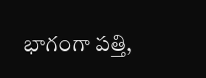భాగంగా పత్తి,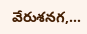వేరుశనగ,...